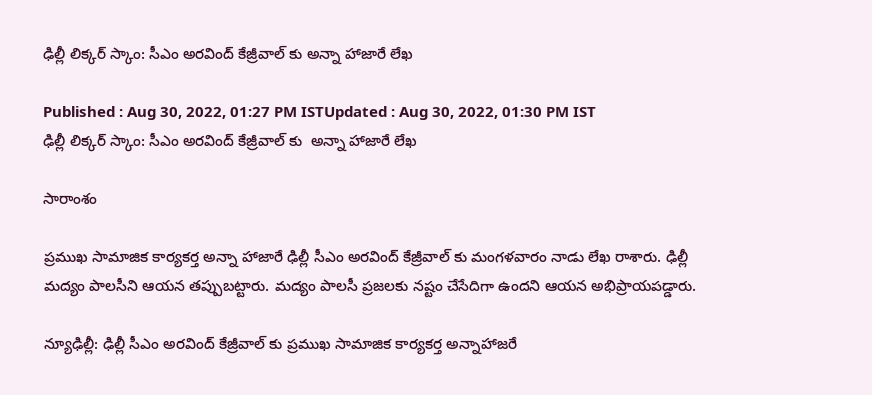ఢిల్లీ లిక్కర్ స్కాం: సీఎం అరవింద్ కేజ్రీవాల్ కు అన్నా హాజారే లేఖ

Published : Aug 30, 2022, 01:27 PM ISTUpdated : Aug 30, 2022, 01:30 PM IST
ఢిల్లీ లిక్కర్ స్కాం: సీఎం అరవింద్ కేజ్రీవాల్ కు  అన్నా హాజారే లేఖ

సారాంశం

ప్రముఖ సామాజిక కార్యకర్త అన్నా హాజారే ఢిల్లీ సీఎం అరవింద్ కేజ్రీవాల్ కు మంగళవారం నాడు లేఖ రాశారు. ఢిల్లీ మద్యం పాలసీని ఆయన తప్పుబట్టారు. మద్యం పాలసీ ప్రజలకు నష్టం చేసేదిగా ఉందని ఆయన అభిప్రాయపడ్డారు.

న్యూఢిల్లీ: ఢిల్లీ సీఎం అరవింద్ కేజ్రీవాల్ కు ప్రముఖ సామాజిక కార్యకర్త అన్నాహాజరే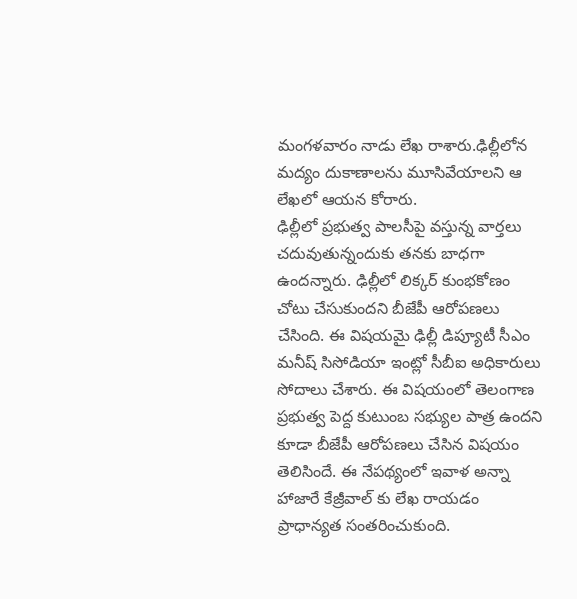మంగళవారం నాడు లేఖ రాశారు.ఢిల్లీలోన మద్యం దుకాణాలను మూసివేయాలని ఆ లేఖలో ఆయన కోరారు.
ఢిల్లీలో ప్రభుత్వ పాలసీపై వస్తున్న వార్తలు చదువుతున్నందుకు తనకు బాధగా ఉందన్నారు. ఢిల్లీలో లిక్కర్ కుంభకోణం చోటు చేసుకుందని బీజేపీ ఆరోపణలు చేసింది. ఈ విషయమై ఢిల్లీ డిప్యూటీ సీఎం మనీష్ సిసోడియా ఇంట్లో సీబీఐ అధికారులు  సోదాలు చేశారు. ఈ విషయంలో తెలంగాణ ప్రభుత్వ పెద్ద కుటుంబ సభ్యుల పాత్ర ఉందని కూడా బీజేపీ ఆరోపణలు చేసిన విషయం తెలిసిందే. ఈ నేపథ్యంలో ఇవాళ అన్నా హాజారే కేజ్రీవాల్ కు లేఖ రాయడం ప్రాధాన్యత సంతరించుకుంది.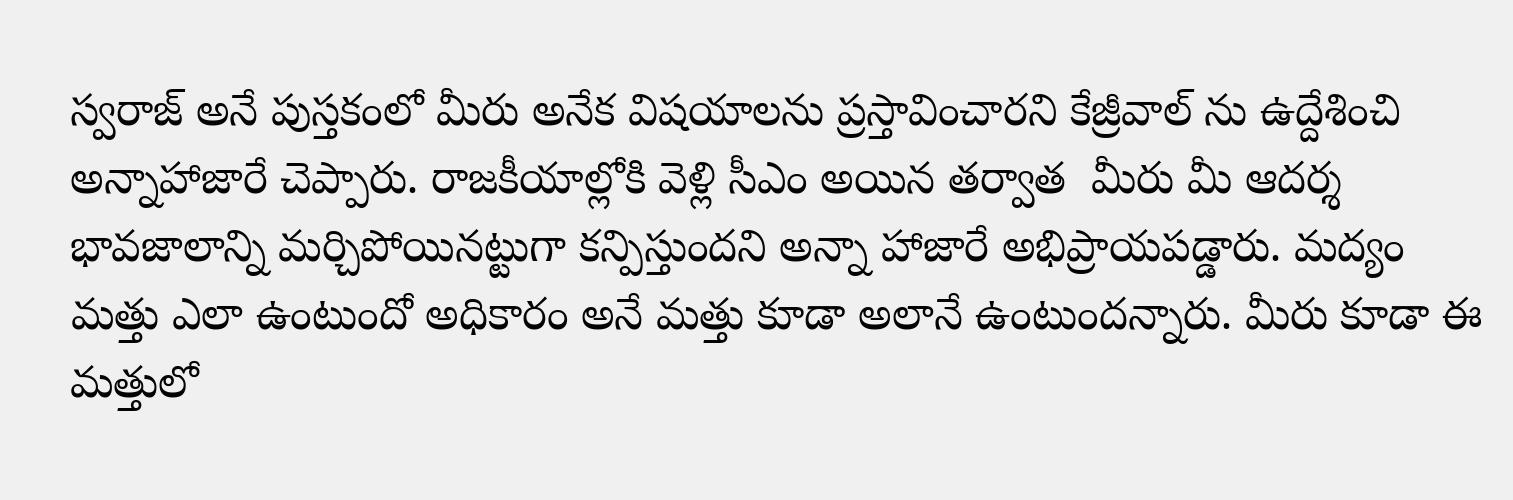స్వరాజ్ అనే పుస్తకంలో మీరు అనేక విషయాలను ప్రస్తావించారని కేజ్రీవాల్ ను ఉద్దేశించి  అన్నాహాజారే చెప్పారు. రాజకీయాల్లోకి వెళ్లి సీఎం అయిన తర్వాత  మీరు మీ ఆదర్శ భావజాలాన్ని మర్చిపోయినట్టుగా కన్పిస్తుందని అన్నా హాజారే అభిప్రాయపడ్డారు. మద్యం మత్తు ఎలా ఉంటుందో అధికారం అనే మత్తు కూడా అలానే ఉంటుందన్నారు. మీరు కూడా ఈ మత్తులో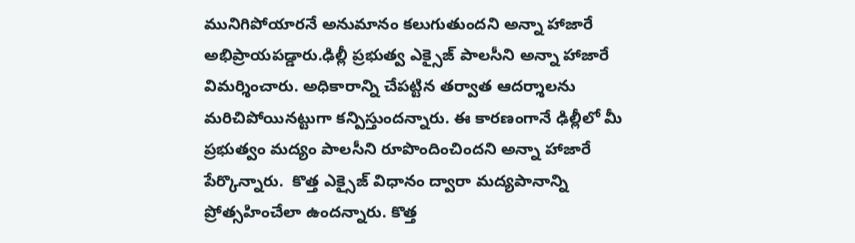మునిగిపోయారనే అనుమానం కలుగుతుందని అన్నా హాజారే అభిప్రాయపడ్డారు.ఢిల్లీ ప్రభుత్వ ఎక్సైజ్ పాలసీని అన్నా హాజారే విమర్శించారు. అధికారాన్ని చేపట్టిన తర్వాత ఆదర్శాలను మరిచిపోయినట్టుగా కన్పిస్తుందన్నారు. ఈ కారణంగానే ఢిల్లీలో మీ ప్రభుత్వం మద్యం పాలసీని రూపొందించిందని అన్నా హాజారే పేర్కొన్నారు.  కొత్త ఎక్సైజ్ విధానం ద్వారా మద్యపానాన్ని ప్రోత్సహించేలా ఉందన్నారు. కొత్త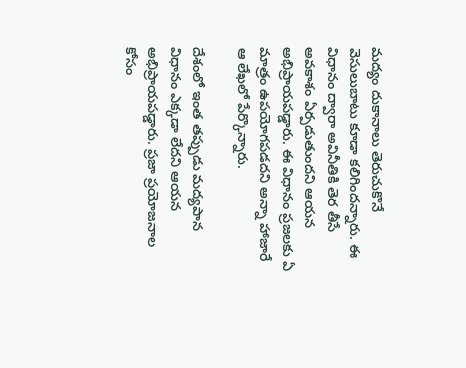మద్యం దుకానాలు తెరుచుకొనే వెసులుబాటు కూడా కలిగిందన్నారు. ఈ విధానం ద్వారా అవినీతికి తెర తీసే అవకాశం ఏర్పడుతుందని ఆయన అభిప్రాయపడ్డారు. ఈ విధానం ప్రజలకు ఏ మాత్రం ఉపయోగపడదని అన్నా హాజారే ఆ లేఖలో పేర్కొన్నారు.

దేశంలో ఇంత తప్పుడు మద్యపాన విధానం ఎక్కడా లేదని ఆయన అభిప్రాయపడ్డారు. ప్రజా ప్రయోజనాల కోసం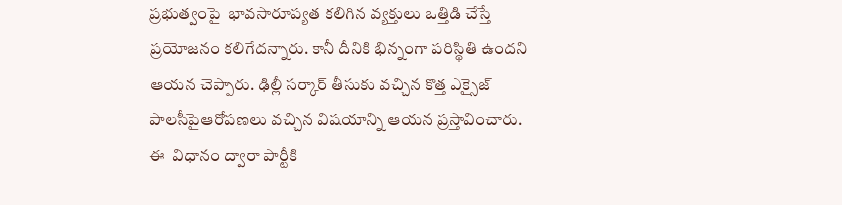ప్రభుత్వంపై  భావసారూప్యత కలిగిన వ్యక్తులు ఒత్తిడి చేస్తే ప్రయోజనం కలిగేదన్నారు. కానీ దీనికి భిన్నంగా పరిస్థితి ఉందని ఆయన చెప్పారు. ఢిల్లీ సర్కార్ తీసుకు వచ్చిన కొత్త ఎక్సైజ్ పాలసీపైఆరోపణలు వచ్చిన విషయాన్ని ఆయన ప్రస్తావించారు. ఈ  విధానం ద్వారా పార్టీకి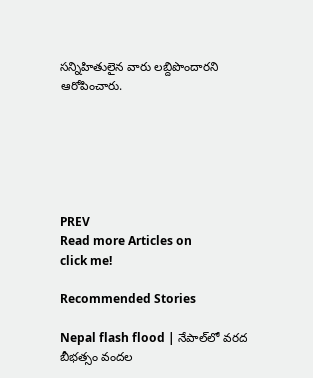సన్నిహితులైన వారు లబ్దిపొందారని ఆరోపించారు.






PREV
Read more Articles on
click me!

Recommended Stories

Nepal flash flood | నేపాల్‌లో వరద బీభత్సం వందల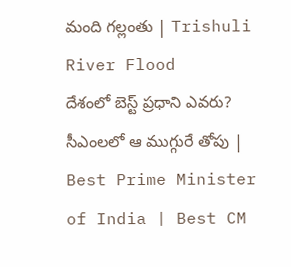మంది గల్లంతు | Trishuli River Flood
దేశంలో బెస్ట్ ప్రధాని ఎవరు? సీఎంలలో ఆ ముగ్గురే తోపు | Best Prime Minister of India | Best CM